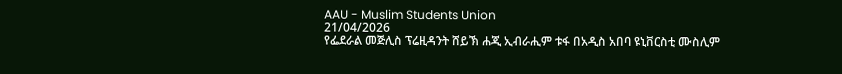AAU - Muslim Students Union
21/04/2026
የፌደራል መጅሊስ ፕሬዚዳንት ሸይኽ ሐጂ ኢብራሒም ቱፋ በአዲስ አበባ ዩኒቨርስቲ ሙስሊም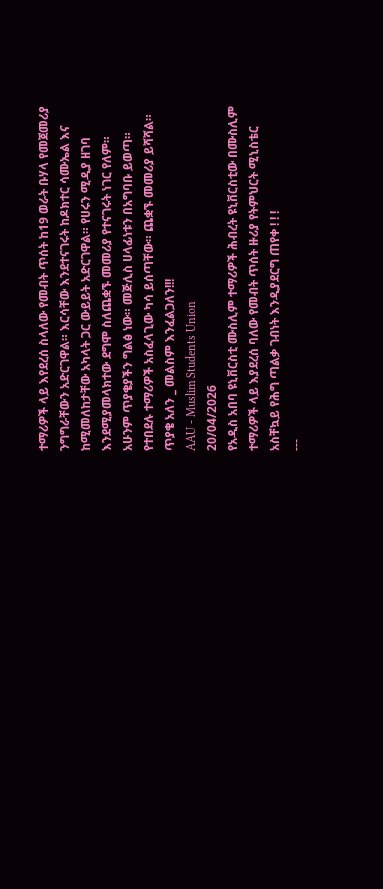ተማሪዎች ላይ እየደረሰ ስላለው የመብት ጥሰት ከ19 ወራት ቡሃላ የመጀመሪያ ንግግራቸውን አድርገዋል። እርሳቸው እንደተናገሩት ከዶክተር ሳሙኤል እና ከሚመለከታቸው አካላት ጋር ውይይት አድርገዋል። የሀሩን ሚዲያ ዘገባ እንደሚያመላክተው ደግሞ ስለጨቋኙ መመሪያ የተናገሩት ነገር የለም።
አሁንም ጥያቄያችን ግልፅ ነው። መጅሊስ ሀላፊነቱን በአግባቡ ይወጣ። የተበደሉ ተማሪዎች አስፈላጊው ካሳ ይሰጣቸው። ጨቋኙ መመሪያ ይሻሻል።
ጥያቄ አለን _ መልስም እንፈልጋለን!!!
AAU - Muslim Students Union
20/04/2026
የአዲስ አበባ ዩኒቨርስቲ ሙስሊም ተማሪዎች ሕብረት ዩኒቨርስቲው በሙስሊም ተማሪዎች ላይ እያደረሰ ባለው የመብት ጥሰት ዙሪያ የትምህርት ሚኒስቴር አስቸኳይ የሕግ ጣልቃ ገብነት እንዲያደርግ ጠየቀ ! ! !
---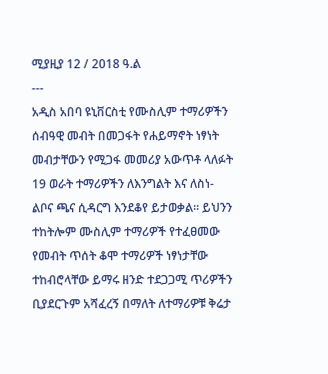ሚያዚያ 12 / 2018 ዓ.ል
---
አዲስ አበባ ዩኒቨርስቲ የሙስሊም ተማሪዎችን ሰብዓዊ መብት በመጋፋት የሐይማኖት ነፃነት መብታቸውን የሚጋፋ መመሪያ አውጥቶ ላለፉት 19 ወራት ተማሪዎችን ለእንግልት እና ለስነ-ልቦና ጫና ሲዳርግ እንደቆየ ይታወቃል። ይህንን ተከትሎም ሙስሊም ተማሪዎች የተፈፀመው የመብት ጥሰት ቆሞ ተማሪዎች ነፃነታቸው ተከብሮላቸው ይማሩ ዘንድ ተደጋጋሚ ጥሪዎችን ቢያደርጉም አሻፈረኝ በማለት ለተማሪዎቹ ቅሬታ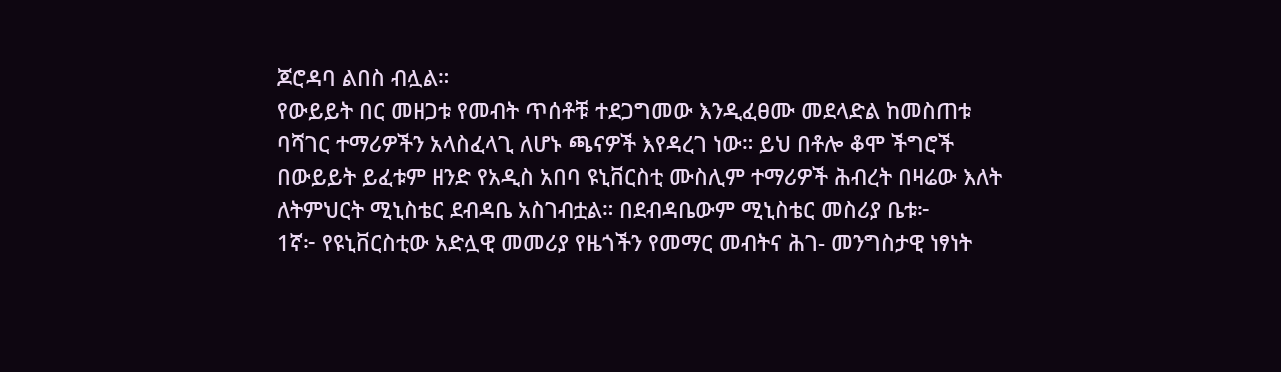ጆሮዳባ ልበስ ብሏል።
የውይይት በር መዘጋቱ የመብት ጥሰቶቹ ተደጋግመው እንዲፈፀሙ መደላድል ከመስጠቱ ባሻገር ተማሪዎችን አላስፈላጊ ለሆኑ ጫናዎች እየዳረገ ነው። ይህ በቶሎ ቆሞ ችግሮች በውይይት ይፈቱም ዘንድ የአዲስ አበባ ዩኒቨርስቲ ሙስሊም ተማሪዎች ሕብረት በዛሬው እለት ለትምህርት ሚኒስቴር ደብዳቤ አስገብቷል። በደብዳቤውም ሚኒስቴር መስሪያ ቤቱ፦
1ኛ፦ የዩኒቨርስቲው አድሏዊ መመሪያ የዜጎችን የመማር መብትና ሕገ- መንግስታዊ ነፃነት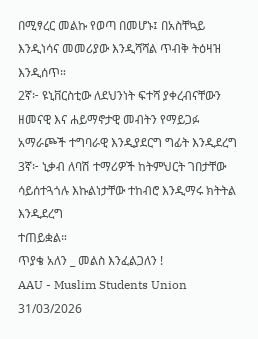በሚፃረር መልኩ የወጣ በመሆኑ፤ በአስቸኳይ እንዲነሳና መመሪያው እንዲሻሻል ጥብቅ ትዕዛዝ እንዲሰጥ።
2ኛ፦ ዩኒቨርስቲው ለደህንነት ፍተሻ ያቀረብናቸውን ዘመናዊ እና ሐይማኖታዊ መብትን የማይጋፉ አማራጮች ተግባራዊ እንዲያደርግ ግፊት እንዲደረግ
3ኛ፦ ኒቃብ ለባሽ ተማሪዎች ከትምህርት ገበታቸው ሳይሰተጓጎሉ እኩልነታቸው ተከብሮ እንዲማሩ ክትትል እንዲደረግ
ተጠይቋል።
ጥያቄ አለን _ መልስ እንፈልጋለን !
AAU - Muslim Students Union
31/03/2026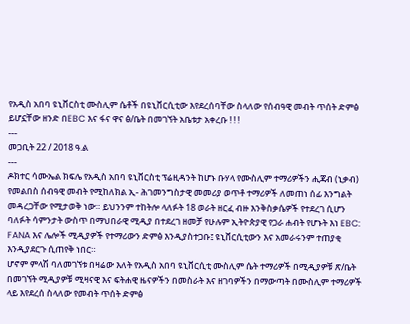የአዲስ አበባ ዩኒቨርስቲ ሙስሊም ሴቶች በዩኒቨርሲቲው እየደረሰባቸው ስላለው የሰብዓዊ መብት ጥሰት ድምፅ ይሆኗቸው ዘንድ በEBC እና ፋና ዋና ፅ/ቤት በመገኘት አቤቱታ አቀረቡ ! ! !
---
መጋቢት 22 / 2018 ዓ.ል
---
ዶክተር ሳሙኤል ክፍሌ የአዲስ አበባ ዩኒቨርስቲ ፕሬዚዳንት ከሆኑ ቡሃላ የሙስሊም ተማሪዎችን ሒጃብ (ኒቃብ) የመልበስ ሰብዓዊ መብት የሚከለክል ኢ- ሕገመንግስታዊ መመሪያ ወጥቶ ተማሪዎች ለመጠነ ሰፊ እንግልት መዳረጋቸው የሚታወቅ ነው። ይህንንም ተከትሎ ላለፉት 18 ወራት ዘርፈ ብዙ እንቅስቃሴዎች የተደረገ ሲሆን ባለፉት ሳምንታት ውስጥ በማህበራዊ ሚዲያ በተደረገ ዘመቻ የሁሉም ኢትዮጵያዊ የጋራ ሐብት የሆኑት እነ EBC: FANA እና ሌሎች ሚዲያዎች የተማሪውን ድምፅ እንዲያስተጋቡ፤ ዩኒቨርሲቲውን እና አመራሩንም ተጠያቂ እንዲያደርጉ ሲጠየቅ ነበር።
ሆኖም ምላሽ ባለመገኘቱ በዛሬው እለት የአዲስ አበባ ዩኒቨርሲቲ ሙስሊም ሴት ተማሪዎች በሚዲያዎቹ ጽ/ቤት በመገኘት ሚዲያዎቹ ሚዛናዊ እና ፍትሐዊ ዜናዎችን በመስራት እና ዘገባዎችን በማውጣት በሙስሊም ተማሪዎች ላይ እየደረሰ ስላለው የመብት ጥሰት ድምፅ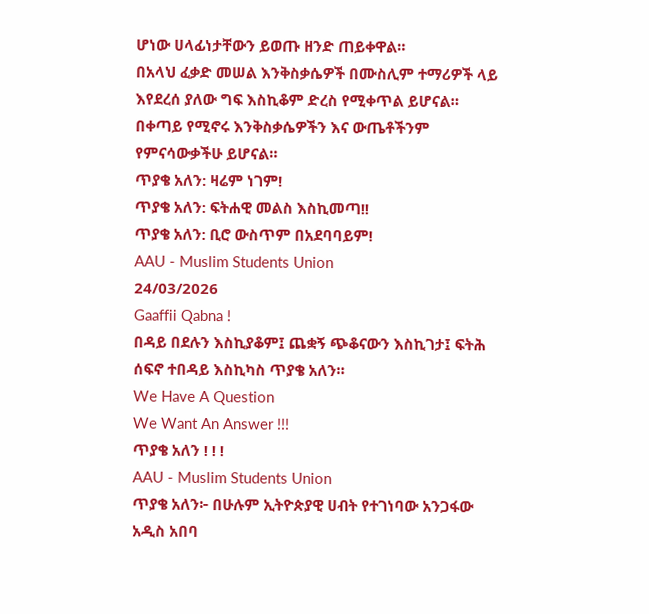ሆነው ሀላፊነታቸውን ይወጡ ዘንድ ጠይቀዋል።
በአላህ ፈቃድ መሠል እንቅስቃሴዎች በሙስሊም ተማሪዎች ላይ እየደረሰ ያለው ግፍ እስኪቆም ድረስ የሚቀጥል ይሆናል። በቀጣይ የሚኖሩ እንቅስቃሴዎችን እና ውጤቶችንም የምናሳውቃችሁ ይሆናል።
ጥያቄ አለን: ዛሬም ነገም!
ጥያቄ አለን: ፍትሐዊ መልስ እስኪመጣ!!
ጥያቄ አለን: ቢሮ ውስጥም በአደባባይም!
AAU - Muslim Students Union
24/03/2026
Gaaffii Qabna !
በዳይ በደሉን እስኪያቆም፤ ጨቋኝ ጭቆናውን እስኪገታ፤ ፍትሕ ሰፍኖ ተበዳይ እስኪካስ ጥያቄ አለን።
We Have A Question
We Want An Answer !!!
ጥያቄ አለን ! ! !
AAU - Muslim Students Union
ጥያቄ አለን፦ በሁሉም ኢትዮጵያዊ ሀብት የተገነባው አንጋፋው አዲስ አበባ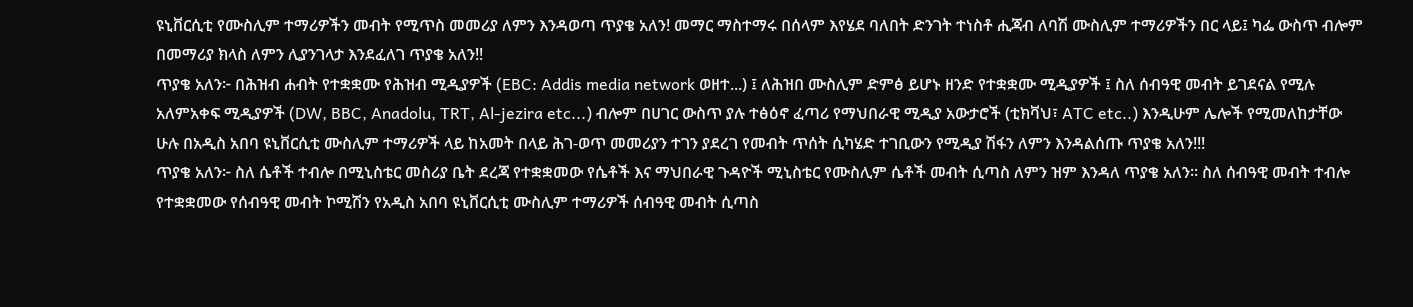ዩኒቨርሲቲ የሙስሊም ተማሪዎችን መብት የሚጥስ መመሪያ ለምን እንዳወጣ ጥያቄ አለን! መማር ማስተማሩ በሰላም እየሄደ ባለበት ድንገት ተነስቶ ሒጃብ ለባሽ ሙስሊም ተማሪዎችን በር ላይ፤ ካፌ ውስጥ ብሎም በመማሪያ ክላስ ለምን ሊያንገላታ እንደፈለገ ጥያቄ አለን!!
ጥያቄ አለን፦ በሕዝብ ሐብት የተቋቋሙ የሕዝብ ሚዲያዎች (EBC: Addis media network ወዘተ...) ፤ ለሕዝበ ሙስሊም ድምፅ ይሆኑ ዘንድ የተቋቋሙ ሚዲያዎች ፤ ስለ ሰብዓዊ መብት ይገደናል የሚሉ አለምአቀፍ ሚዲያዎች (DW, BBC, Anadolu, TRT, Al-jezira etc...) ብሎም በሀገር ውስጥ ያሉ ተፅዕኖ ፈጣሪ የማህበራዊ ሚዲያ አውታሮች (ቲክቫህ፣ ATC etc..) እንዲሁም ሌሎች የሚመለከታቸው ሁሉ በአዲስ አበባ ዩኒቨርሲቲ ሙስሊም ተማሪዎች ላይ ከአመት በላይ ሕገ-ወጥ መመሪያን ተገን ያደረገ የመብት ጥሰት ሲካሄድ ተገቢውን የሚዲያ ሽፋን ለምን እንዳልሰጡ ጥያቄ አለን!!!
ጥያቄ አለን፦ ስለ ሴቶች ተብሎ በሚኒስቴር መስሪያ ቤት ደረጃ የተቋቋመው የሴቶች እና ማህበራዊ ጉዳዮች ሚኒስቴር የሙስሊም ሴቶች መብት ሲጣስ ለምን ዝም እንዳለ ጥያቄ አለን። ስለ ሰብዓዊ መብት ተብሎ የተቋቋመው የሰብዓዊ መብት ኮሚሽን የአዲስ አበባ ዩኒቨርሲቲ ሙስሊም ተማሪዎች ሰብዓዊ መብት ሲጣስ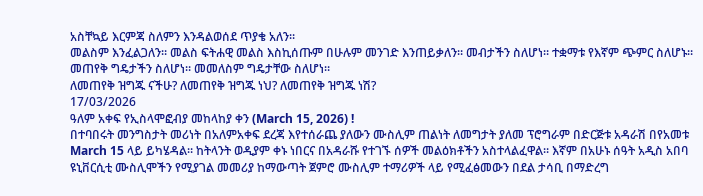አስቸኳይ እርምጃ ስለምን እንዳልወሰደ ጥያቄ አለን።
መልስም እንፈልጋለን። መልስ ፍትሐዊ መልስ እስኪሰጡም በሁሉም መንገድ እንጠይቃለን። መብታችን ስለሆነ። ተቋማቱ የእኛም ጭምር ስለሆኑ። መጠየቅ ግዴታችን ስለሆነ። መመለስም ግዴታቸው ስለሆነ።
ለመጠየቅ ዝግጁ ናችሁ? ለመጠየቅ ዝግጁ ነህ? ለመጠየቅ ዝግጁ ነሽ?
17/03/2026
ዓለም አቀፍ የኢስላሞፎብያ መከላከያ ቀን (March 15, 2026) !
በተባበሩት መንግስታት መሪነት በአለምአቀፍ ደረጃ እየተሰራጨ ያለውን ሙስሊም ጠልነት ለመግታት ያለመ ፕሮግራም በድርጅቱ አዳራሽ በየአመቱ March 15 ላይ ይካሄዳል። ከትላንት ወዲያም ቀኑ ነበርና በአዳራሹ የተገኙ ሰዎች መልዕክቶችን አስተላልፈዋል። እኛም በአሁኑ ሰዓት አዲስ አበባ ዩኒቨርሲቲ ሙስሊሞችን የሚያገል መመሪያ ከማውጣት ጀምሮ ሙስሊም ተማሪዎች ላይ የሚፈፅመውን በደል ታሳቢ በማድረግ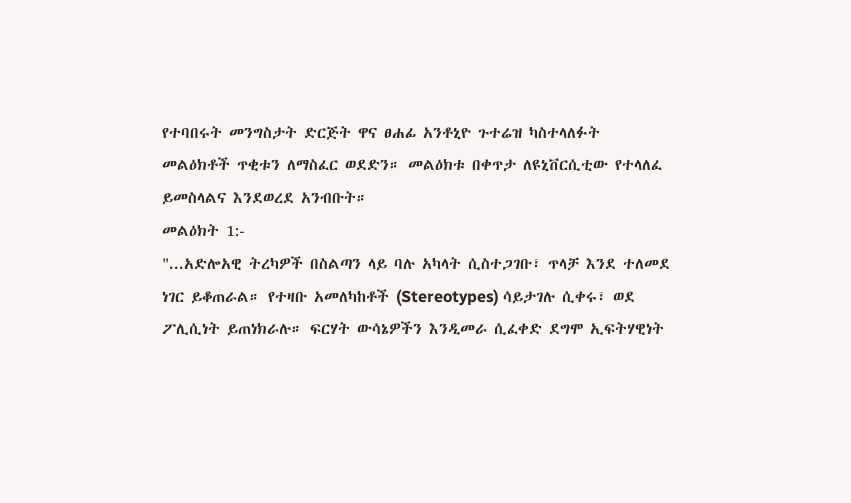የተባበሩት መንግስታት ድርጅት ዋና ፀሐፊ አንቶኒዮ ጉተሬዝ ካስተላለፉት መልዕክቶች ጥቂቱን ለማስፈር ወደድን። መልዕክቱ በቀጥታ ለዩኒቨርሲቲው የተላለፈ ይመስላልና እንደወረደ አንብቡት።
መልዕክት 1:-
"...አድሎአዊ ትረካዎች በስልጣን ላይ ባሉ አካላት ሲስተጋገቡ፣ ጥላቻ እንደ ተለመደ ነገር ይቆጠራል። የተዛቡ አመለካከቶች (Stereotypes) ሳይታገሉ ሲቀሩ፣ ወደ ፖሊሲነት ይጠነክራሉ። ፍርሃት ውሳኔዎችን እንዲመራ ሲፈቀድ ደግሞ ኢፍትሃዊነት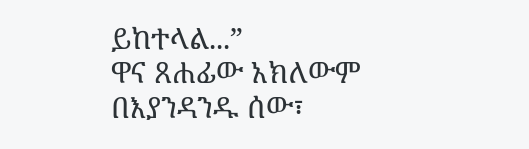ይከተላል...”
ዋና ጸሐፊው አክለውም በእያንዳንዱ ሰው፣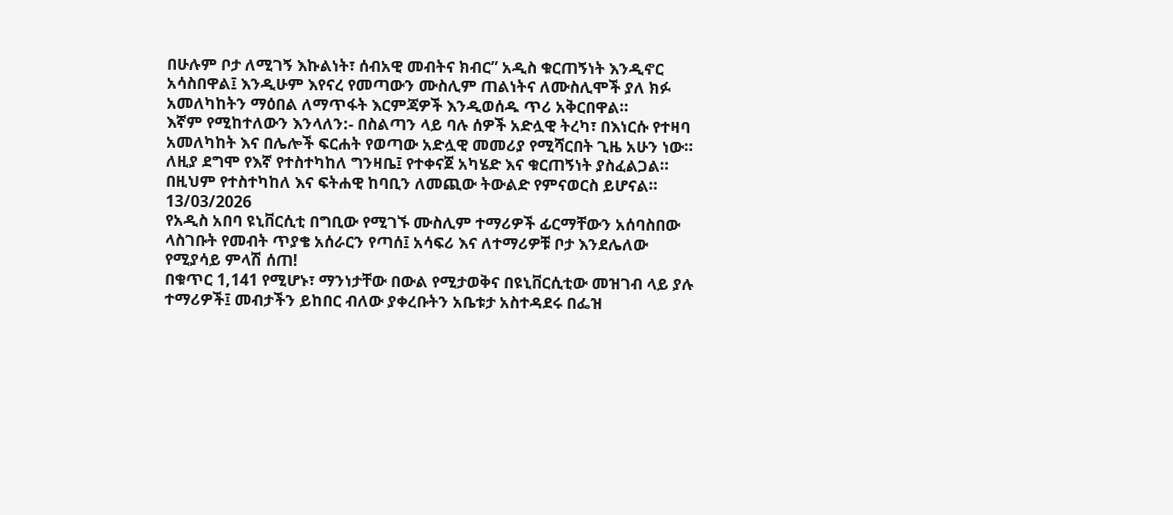በሁሉም ቦታ ለሚገኝ እኩልነት፣ ሰብአዊ መብትና ክብር” አዲስ ቁርጠኝነት እንዲኖር አሳስበዋል፤ እንዲሁም እየናረ የመጣውን ሙስሊም ጠልነትና ለሙስሊሞች ያለ ክፉ አመለካከትን ማዕበል ለማጥፋት እርምጃዎች እንዲወሰዱ ጥሪ አቅርበዋል።
እኛም የሚከተለውን እንላለን:- በስልጣን ላይ ባሉ ሰዎች አድሏዊ ትረካ፣ በእነርሱ የተዛባ አመለካከት እና በሌሎች ፍርሐት የወጣው አድሏዊ መመሪያ የሚሻርበት ጊዜ አሁን ነው። ለዚያ ደግሞ የእኛ የተስተካከለ ግንዛቤ፤ የተቀናጀ አካሄድ እና ቁርጠኝነት ያስፈልጋል። በዚህም የተስተካከለ እና ፍትሐዊ ከባቢን ለመጪው ትውልድ የምናወርስ ይሆናል።
13/03/2026
የአዲስ አበባ ዩኒቨርሲቲ በግቢው የሚገኙ ሙስሊም ተማሪዎች ፊርማቸውን አሰባስበው ላስገቡት የመብት ጥያቄ አሰራርን የጣሰ፤ አሳፍሪ እና ለተማሪዎቹ ቦታ እንደሌለው የሚያሳይ ምላሽ ሰጠ!
በቁጥር 1,141 የሚሆኑ፣ ማንነታቸው በውል የሚታወቅና በዩኒቨርሲቲው መዝገብ ላይ ያሉ ተማሪዎች፤ መብታችን ይከበር ብለው ያቀረቡትን አቤቱታ አስተዳደሩ በፌዝ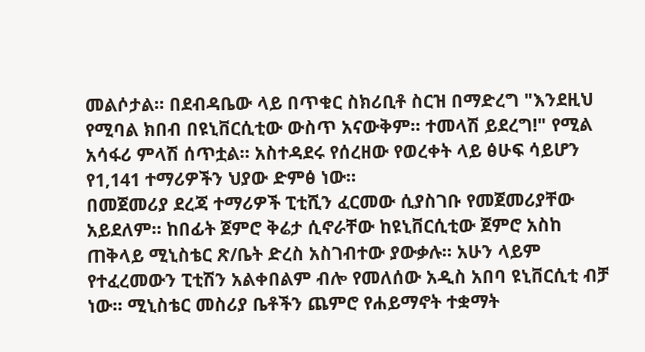መልሶታል። በደብዳቤው ላይ በጥቁር ስክሪቢቶ ስርዝ በማድረግ "እንደዚህ የሚባል ክበብ በዩኒቨርሲቲው ውስጥ አናውቅም። ተመላሽ ይደረግ!" የሚል አሳፋሪ ምላሽ ሰጥቷል። አስተዳደሩ የሰረዘው የወረቀት ላይ ፅሁፍ ሳይሆን የ1,141 ተማሪዎችን ህያው ድምፅ ነው።
በመጀመሪያ ደረጃ ተማሪዎች ፒቲሺን ፈርመው ሲያስገቡ የመጀመሪያቸው አይደለም። ከበፊት ጀምሮ ቅሬታ ሲኖራቸው ከዩኒቨርሲቲው ጀምሮ አስከ ጠቅላይ ሚኒስቴር ጽ/ቤት ድረስ አስገብተው ያውቃሉ። አሁን ላይም የተፈረመውን ፒቲሽን አልቀበልም ብሎ የመለሰው አዲስ አበባ ዩኒቨርሲቲ ብቻ ነው። ሚኒስቴር መስሪያ ቤቶችን ጨምሮ የሐይማኖት ተቋማት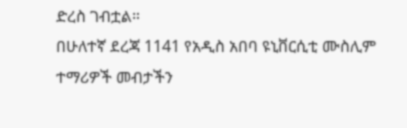ድረስ ገብቷል።
በሁለተኛ ደረጃ 1141 የአዲስ አበባ ዩኒቨርሲቲ ሙስሊም ተማሪዎች መብታችን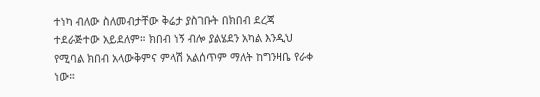ተነካ ብለው ስለመብታቸው ቅሬታ ያስገቡት በክበብ ደረጃ ተደራጅተው አይደለም። ክበብ ነኝ ብሎ ያልሄደን አካል እንዲህ የሚባል ክበብ አላውቅምና ምላሽ አልሰጥም ማለት ከግንዛቤ የራቀ ነው።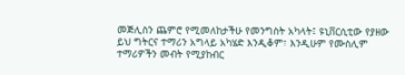መጅሊስን ጨምሮ የሚመለከታችሁ የመንግስት አካላት፤ ዩኒቨርሲቲው የያዘው ይህ ግትርና ተማሪን አግላይ አካሄድ እንዲቆም፣ እንዲሁም የሙስሊም ተማሪዎችን መብት የሚያከብር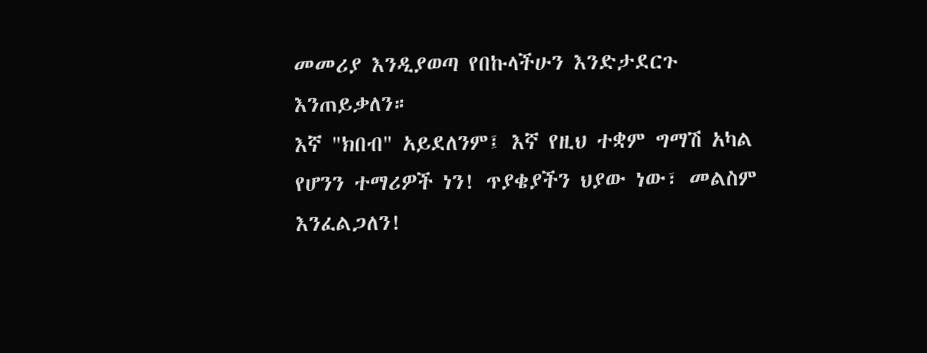መመሪያ እንዲያወጣ የበኩላችሁን እንድታደርጉ እንጠይቃለን።
እኛ "ክበብ" አይደለንም፤ እኛ የዚህ ተቋም ግማሽ አካል የሆንን ተማሪዎች ነን! ጥያቄያችን ህያው ነው፣ መልስም እንፈልጋለን!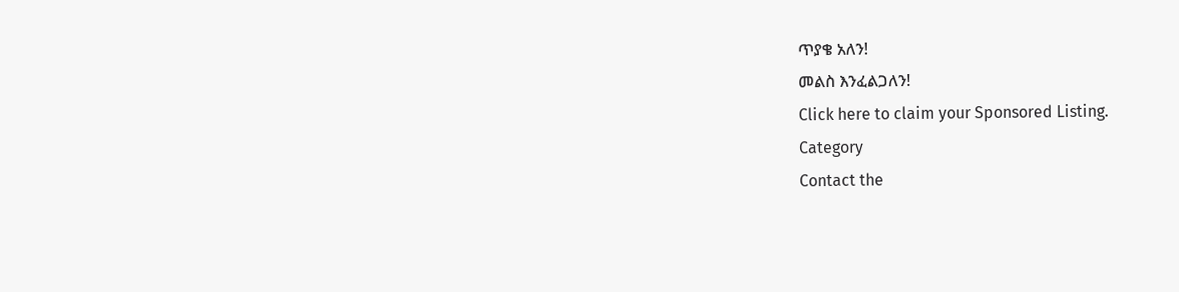ጥያቄ አለን!
መልስ እንፈልጋለን!
Click here to claim your Sponsored Listing.
Category
Contact the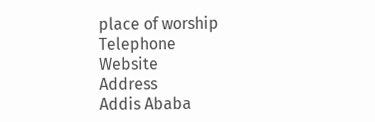place of worship
Telephone
Website
Address
Addis Ababa